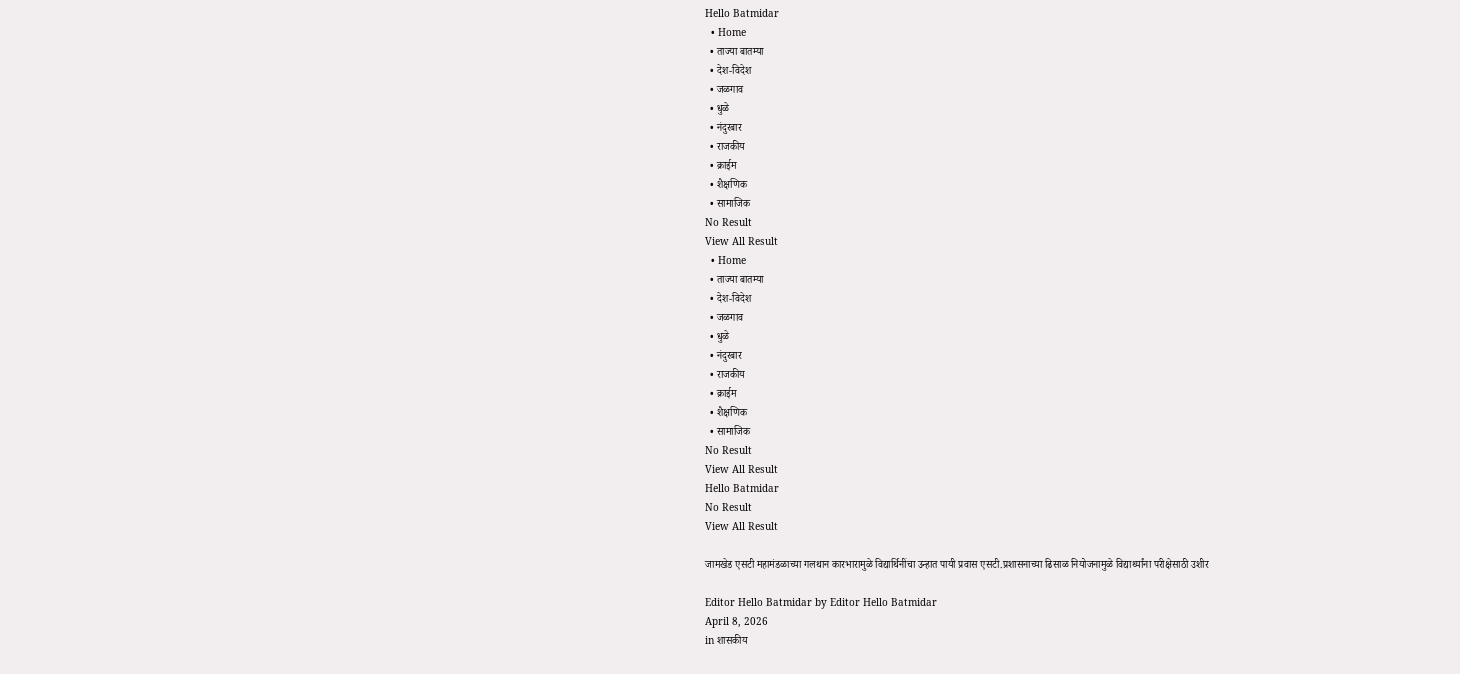Hello Batmidar
  • Home
  • ताज्या बातम्या
  • देश-विदेश
  • जळगाव
  • धुळे
  • नंदुरबार
  • राजकीय
  • क्राईम
  • शैक्षणिक
  • सामाजिक
No Result
View All Result
  • Home
  • ताज्या बातम्या
  • देश-विदेश
  • जळगाव
  • धुळे
  • नंदुरबार
  • राजकीय
  • क्राईम
  • शैक्षणिक
  • सामाजिक
No Result
View All Result
Hello Batmidar
No Result
View All Result

जामखेड एसटी महामंडळाच्या गलथान कारभारामुळे विद्यार्थिनींचा उन्हात पायी प्रवास एसटी.प्रशासनाच्या ढिसाळ नियोजनामुळे विद्यार्थ्यांना परीक्षेसाठी उशीर

Editor Hello Batmidar by Editor Hello Batmidar
April 8, 2026
in शासकीय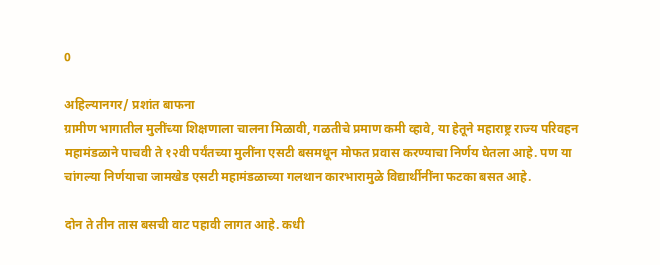0

अहिल्यानगर/ प्रशांत बाफना
ग्रामीण भागातील मुलींच्या शिक्षणाला चालना मिळावी, गळतीचे प्रमाण कमी व्हावे, या हेतूने महाराष्ट्र राज्य परिवहन महामंडळाने पाचवी ते १२वी पर्यंतच्या मुलींना एसटी बसमधून मोफत प्रवास करण्याचा निर्णय घेतला आहे. पण या चांगल्या निर्णयाचा जामखेड एसटी महामंडळाच्या गलथान कारभारामुळे विद्यार्थीनींना फटका बसत आहे.

दोन ते तीन तास बसची वाट पहावी लागत आहे. कधी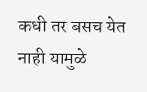कधी तर बसच येत नाही यामुळे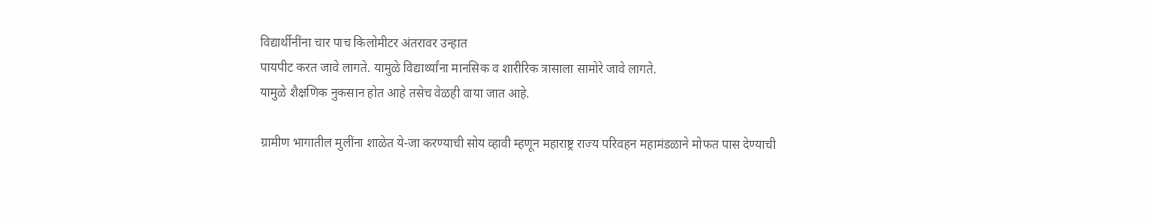विद्यार्थीनींना चार पाच किलोमीटर अंतरावर उन्हात
पायपीट करत जावे लागते. यामुळे विद्यार्थ्यांना मानसिक व शारीरिक त्रासाला सामोरे जावे लागते.
यामुळे शैक्षणिक नुकसान होत आहे तसेच वेळही वाया जात आहे.

ग्रामीण भागातील मुलींना शाळेत ये-जा करण्याची सोय व्हावी म्हणून महाराष्ट्र राज्य परिवहन महामंडळाने मोफत पास देण्याची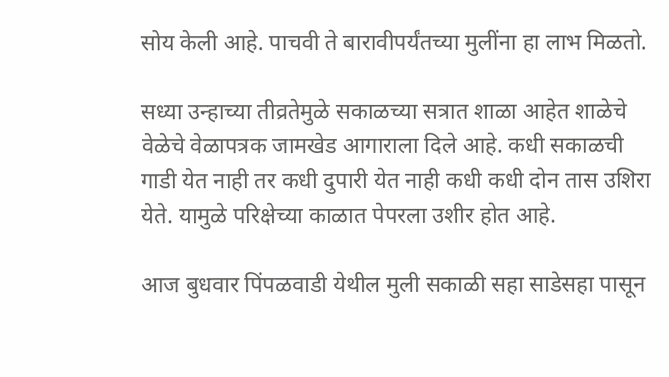सोय केली आहे. पाचवी ते बारावीपर्यंतच्या मुलींना हा लाभ मिळतो.

सध्या उन्हाच्या तीव्रतेमुळे सकाळच्या सत्रात शाळा आहेत शाळेचे वेळेचे वेळापत्रक जामखेड आगाराला दिले आहे. कधी सकाळची गाडी येत नाही तर कधी दुपारी येत नाही कधी कधी दोन तास उशिरा येते. यामुळे परिक्षेच्या काळात पेपरला उशीर होत आहे.

आज बुधवार पिंपळवाडी येथील मुली सकाळी सहा साडेसहा पासून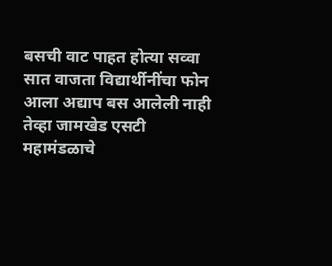बसची वाट पाहत होत्या सव्वा सात वाजता विद्यार्थीनींचा फोन आला अद्याप बस आलेली नाही तेव्हा जामखेड एसटी महामंडळाचे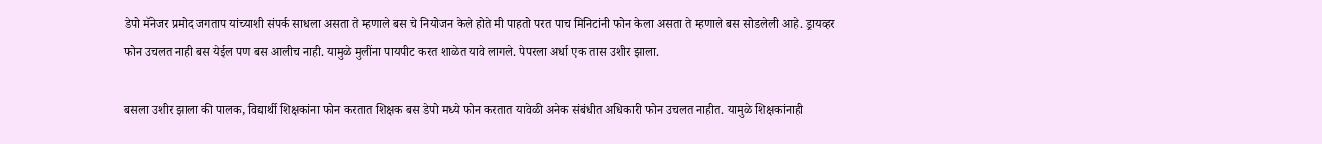डेपो मॅनेजर प्रमोद जगताप यांच्याशी संपर्क साधला असता ते म्हणाले बस चे नियोजन केले होते मी पाहतो परत पाच मिनिटांनी फोन केला असता ते म्हणाले बस सोडलेली आहे. ड्रायव्हर फोन उचलत नाही बस येईल पण बस आलीच नाही. यामुळे मुलींना पायपीट करत शाळेत यावे लागले. पेपरला अर्धा एक तास उशीर झाला.

बसला उशीर झाला की पालक, विद्यार्थी शिक्षकांना फोन करतात शिक्षक बस डेपो मध्ये फोन करतात यावेळी अनेक संबंधीत अधिकारी फोन उचलत नाहीत. यामुळे शिक्षकांनाही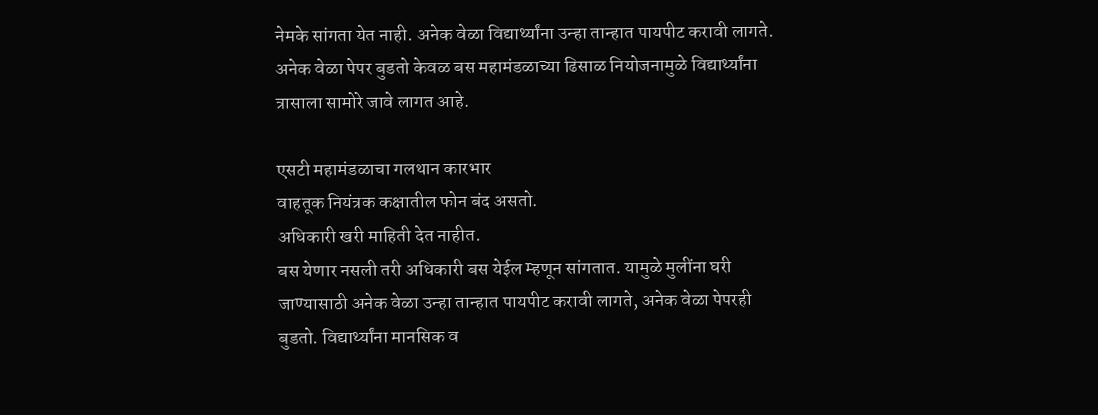नेमके सांगता येत नाही. अनेक वेळा विद्यार्थ्यांना उन्हा तान्हात पायपीट करावी लागते. अनेक वेळा पेपर बुडतो केवळ बस महामंडळाच्या ढिसाळ नियोजनामुळे विद्यार्थ्यांना त्रासाला सामोरे जावे लागत आहे.

एसटी महामंडळाचा गलथान कारभार
वाहतूक नियंत्रक कक्षातील फोन बंद असतो.
अधिकारी खरी माहिती देत नाहीत.
बस येणार नसली तरी अधिकारी बस येईल म्हणून सांगतात. यामुळे मुलींना घरी जाण्यासाठी अनेक वेळा उन्हा तान्हात पायपीट करावी लागते, अनेक वेळा पेपरही बुडतो. विद्यार्थ्यांना मानसिक व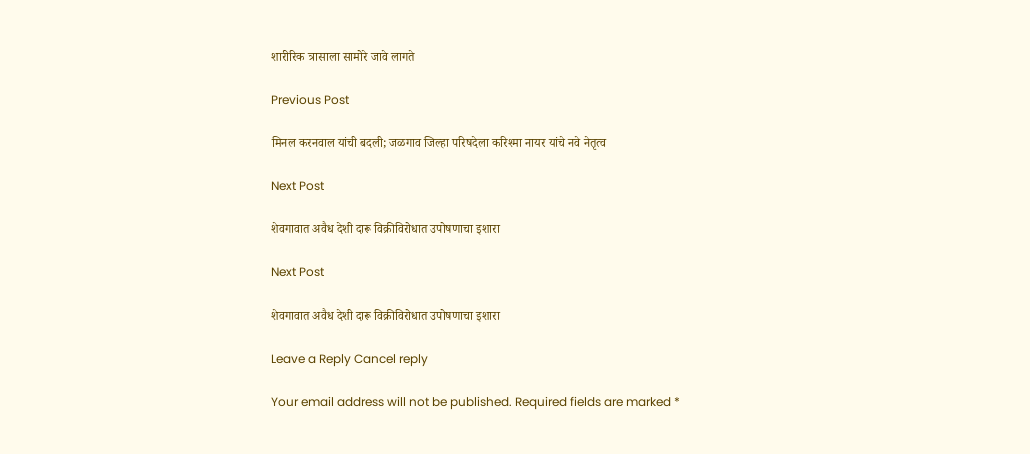शारीरिक त्रासाला सामोरे जावे लागते

Previous Post

मिनल करनवाल यांची बदली; जळगाव जिल्हा परिषदेला करिश्मा नायर यांचे नवे नेतृत्व

Next Post

शेवगावात अवैध देशी दारू विक्रीविरोधात उपोषणाचा इशारा

Next Post

शेवगावात अवैध देशी दारू विक्रीविरोधात उपोषणाचा इशारा

Leave a Reply Cancel reply

Your email address will not be published. Required fields are marked *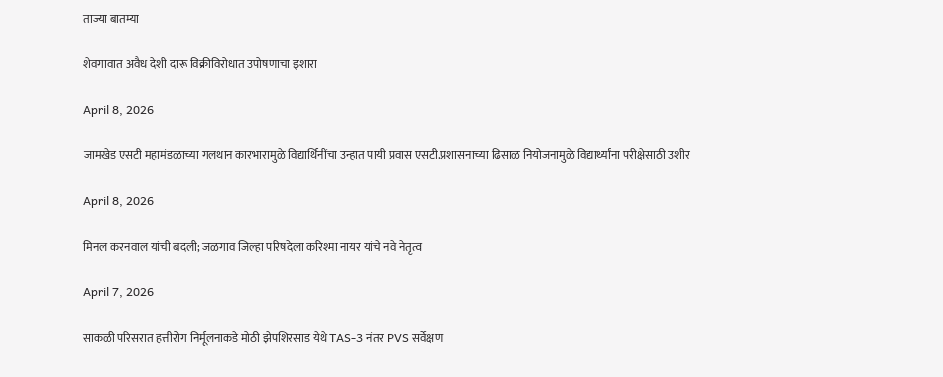ताज्या बातम्या

शेवगावात अवैध देशी दारू विक्रीविरोधात उपोषणाचा इशारा

April 8, 2026

जामखेड एसटी महामंडळाच्या गलथान कारभारामुळे विद्यार्थिनींचा उन्हात पायी प्रवास एसटी.प्रशासनाच्या ढिसाळ नियोजनामुळे विद्यार्थ्यांना परीक्षेसाठी उशीर

April 8, 2026

मिनल करनवाल यांची बदली; जळगाव जिल्हा परिषदेला करिश्मा नायर यांचे नवे नेतृत्व

April 7, 2026

साकळी परिसरात हत्तीरोग निर्मूलनाकडे मोठी झेपशिरसाड येथे TAS-3 नंतर PVS सर्वेक्षण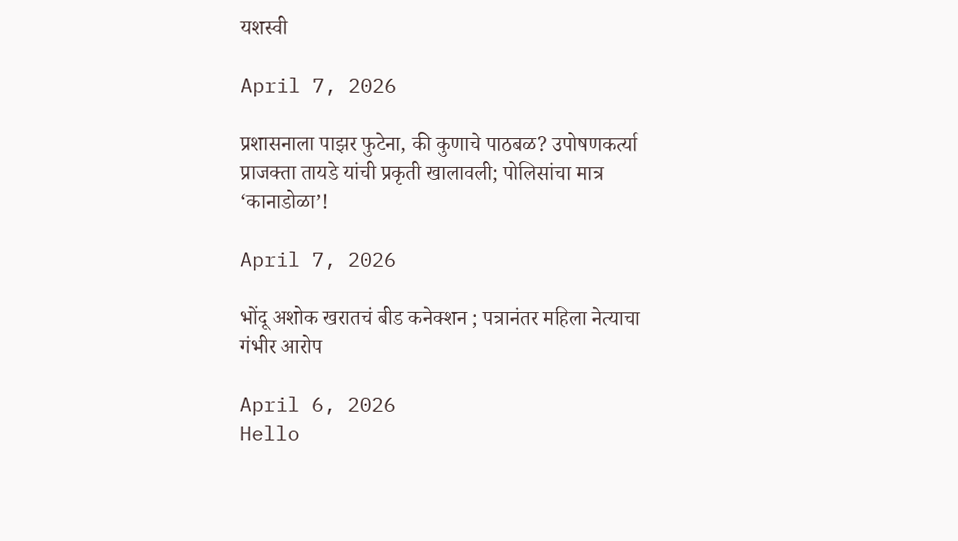यशस्वी

April 7, 2026

प्रशासनाला पाझर फुटेना, की कुणाचे पाठबळ? उपोषणकर्त्या प्राजक्ता तायडे यांची प्रकृती खालावली; पोलिसांचा मात्र ‘कानाडोळा’!

April 7, 2026

भोंदू अशोक खरातचं बीड कनेक्शन ; पत्रानंतर महिला नेत्याचा गंभीर आरोप

April 6, 2026
Hello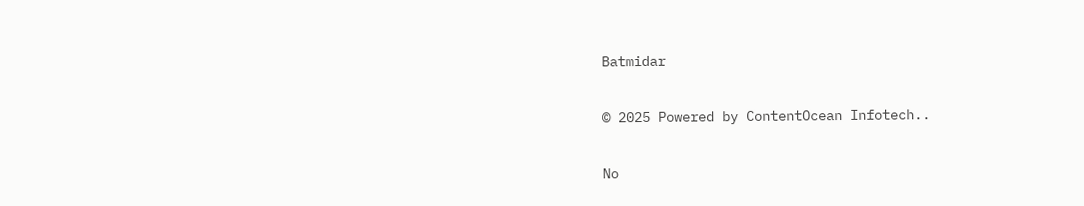Batmidar

© 2025 Powered by ContentOcean Infotech..

No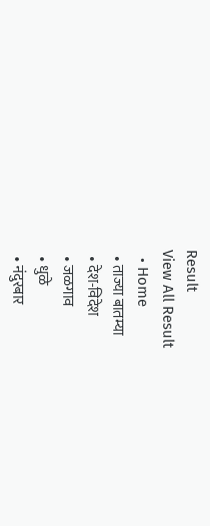Result
View All Result
  • Home
  • ताज्या बातम्या
  • देश-विदेश
  • जळगाव
  • धुळे
  • नंदुरबार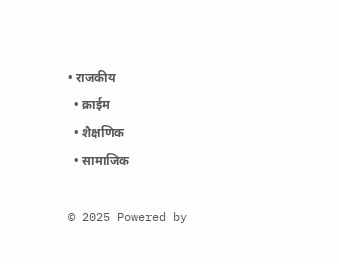• राजकीय
  • क्राईम
  • शैक्षणिक
  • सामाजिक

© 2025 Powered by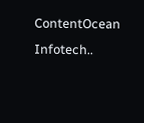ContentOcean Infotech..